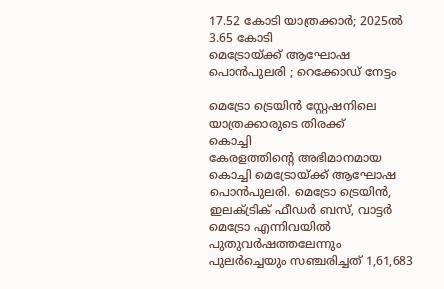17.52 കോടി യാത്രക്കാർ; 2025ൽ 3.65 കോടി
മെട്രോയ്ക്ക് ആഘോഷ പൊൻപുലരി ; റെക്കോഡ് നേട്ടം

മെട്രോ ട്രെയിൻ സ്റ്റേഷനിലെ യാത്രക്കാരുടെ തിരക്ക്
കൊച്ചി
കേരളത്തിന്റെ അഭിമാനമായ കൊച്ചി മെട്രോയ്ക്ക് ആഘോഷ പൊൻപുലരി. മെട്രോ ട്രെയിൻ, ഇലക്ട്രിക് ഫീഡർ ബസ്, വാട്ടർ മെട്രോ എന്നിവയിൽ പുതുവർഷത്തലേന്നും പുലർച്ചെയും സഞ്ചരിച്ചത് 1,61,683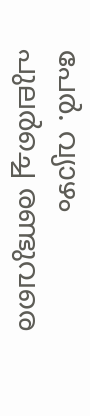പേർ. വ്യാഴം പുലർച്ചെ രണ്ടുവരെ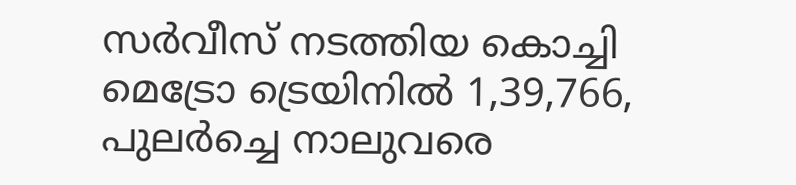സർവീസ് നടത്തിയ കൊച്ചി മെട്രോ ട്രെയിനിൽ 1,39,766, പുലർച്ചെ നാലുവരെ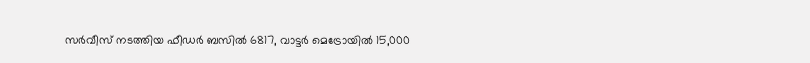സർവീസ് നടത്തിയ ഫീഡർ ബസിൽ 6817, വാട്ടർ മെട്രോയിൽ 15,000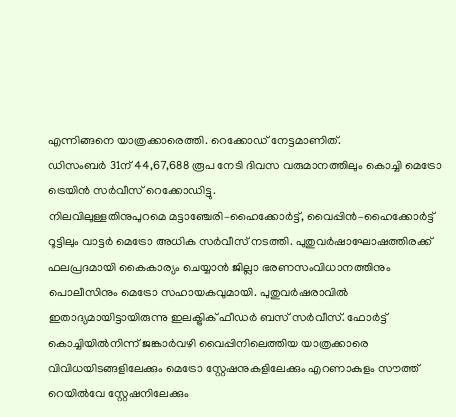എന്നിങ്ങനെ യാത്രക്കാരെത്തി. റെക്കോഡ് നേട്ടമാണിത്.
ഡിസംബർ 31ന് 44,67,688 രൂപ നേടി ദിവസ വരുമാനത്തിലും കൊച്ചി മെട്രോ ട്രെയിൻ സർവീസ് റെക്കോഡിട്ടു.
നിലവിലുള്ളതിനുപുറമെ മട്ടാഞ്ചേരി–ഹൈക്കോർട്ട്, വൈപ്പിൻ–ഹൈക്കോർട്ട് റൂട്ടിലും വാട്ടർ മെട്രോ അധിക സർവീസ് നടത്തി. പുതുവർഷാഘോഷത്തിരക്ക് ഫലപ്രദമായി കൈകാര്യം ചെയ്യാൻ ജില്ലാ ഭരണസംവിധാനത്തിനും പൊലീസിനും മെട്രോ സഹായകവുമായി. പുതുവർഷരാവിൽ ഇതാദ്യമായിട്ടായിരുന്നു ഇലക്ട്രിക് ഫീഡർ ബസ് സർവീസ്. ഫോർട്ട് കൊച്ചിയിൽനിന്ന് ജങ്കാർവഴി വൈപ്പിനിലെത്തിയ യാത്രക്കാരെ വിവിധയിടങ്ങളിലേക്കും മെട്രോ സ്റ്റേഷനുകളിലേക്കും എറണാകുളം സൗത്ത് റെയിൽവേ സ്റ്റേഷനിലേക്കും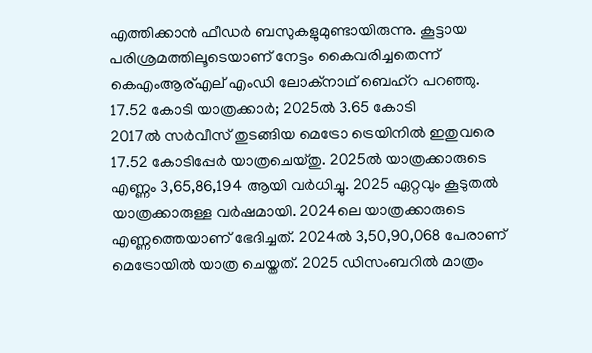എത്തിക്കാൻ ഫീഡർ ബസുകളുമുണ്ടായിരുന്നു. കൂട്ടായ പരിശ്രമത്തിലൂടെയാണ് നേട്ടം കൈവരിച്ചതെന്ന് കെഎംആര്എല് എംഡി ലോക്നാഥ് ബെഹ്റ പറഞ്ഞു.
17.52 കോടി യാത്രക്കാർ; 2025ൽ 3.65 കോടി
2017ൽ സർവീസ് തുടങ്ങിയ മെട്രോ ട്രെയിനിൽ ഇതുവരെ 17.52 കോടിപ്പേർ യാത്രചെയ്തു. 2025ൽ യാത്രക്കാരുടെ എണ്ണം 3,65,86,194 ആയി വർധിച്ചു. 2025 ഏറ്റവും കൂടുതൽ യാത്രക്കാരുള്ള വർഷമായി. 2024ലെ യാത്രക്കാരുടെ എണ്ണത്തെയാണ് ഭേദിച്ചത്. 2024ൽ 3,50,90,068 പേരാണ് മെട്രോയിൽ യാത്ര ചെയ്തത്. 2025 ഡിസംബറിൽ മാത്രം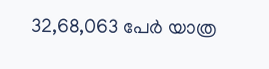32,68,063 പേർ യാത്ര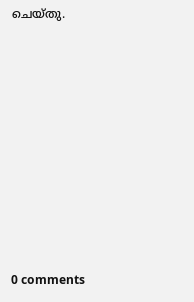ചെയ്തു.











0 comments